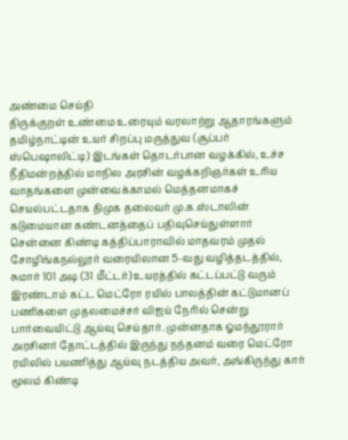அண்மை செய்தி
திருக்குறள் உண்மை உரையும் வரலாற்று ஆதாரங்களும் தமிழ்நாட்டின் உயர் சிறப்பு மருத்துவ (சூப்பர் ஸ்பெஷாலிட்டி) இடங்கள் தொடர்பான வழக்கில், உச்ச நீதிமன்றத்தில் மாநில அரசின் வழக்கறிஞர்கள் உரிய வாதங்களை முன்வைக்காமல் மெத்தனமாகச் செயல்பட்டதாக திமுக தலைவர் மு.க.ஸ்டாலின் கடுமையான கண்டனத்தைப் பதிவுசெய்துள்ளார் சென்னை கிண்டி கத்திப்பாராவில் மாதவரம் முதல் சோழிங்கநல்லூர் வரையிலான 5-வது வழித்தடத்தில், சுமார் 101 அடி (31 மீட்டர்) உயரத்தில் கட்டப்பட்டு வரும் இரண்டாம் கட்ட மெட்ரோ ரயில் பாலத்தின் கட்டுமானப் பணிகளை முதலமைச்சர் விஜய் நேரில் சென்று பார்வையிட்டு ஆய்வு செய்தார். முன்னதாக ஓமந்தூரார் அரசினர் தோட்டத்தில் இருந்து நந்தனம் வரை மெட்ரோ ரயிலில் பயணித்து ஆய்வு நடத்திய அவர், அங்கிருந்து கார் மூலம் கிண்டி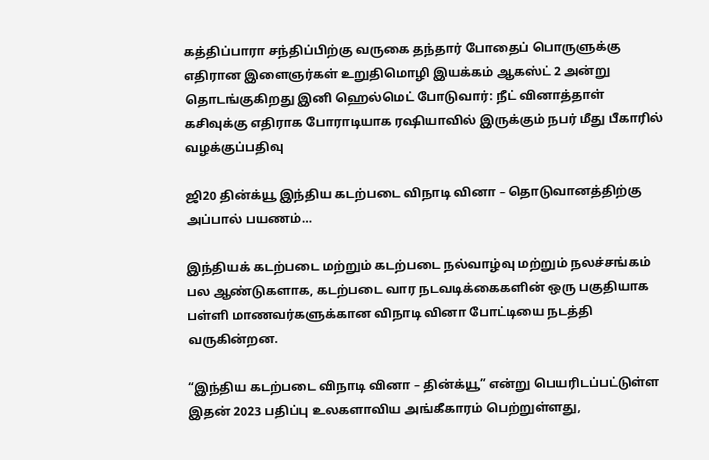கத்திப்பாரா சந்திப்பிற்கு வருகை தந்தார் போதைப் பொருளுக்கு எதிரான இளைஞர்கள் உறுதிமொழி இயக்கம் ஆகஸ்ட் 2 அன்று தொடங்குகிறது இனி ஹெல்மெட் போடுவார்: நீட் வினாத்தாள் கசிவுக்கு எதிராக போராடியாக ரஷியாவில் இருக்கும் நபர் மீது பீகாரில் வழக்குப்பதிவு

ஜி20 தின்க்யூ இந்திய கடற்படை விநாடி வினா – தொடுவானத்திற்கு அப்பால் பயணம்…

இந்தியக் கடற்படை மற்றும் கடற்படை நல்வாழ்வு மற்றும் நலச்சங்கம் பல ஆண்டுகளாக, கடற்படை வார நடவடிக்கைகளின் ஒரு பகுதியாக பள்ளி மாணவர்களுக்கான விநாடி வினா போட்டியை நடத்தி வருகின்றன.

“இந்திய கடற்படை விநாடி வினா – தின்க்யூ” என்று பெயரிடப்பட்டுள்ள இதன் 2023 பதிப்பு உலகளாவிய அங்கீகாரம் பெற்றுள்ளது,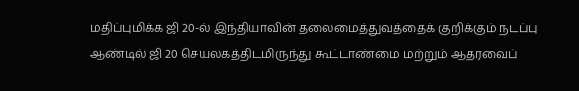மதிப்புமிக்க ஜி 20-ல் இந்தியாவின் தலைமைத்துவத்தைக் குறிக்கும் நடப்பு ஆண்டில் ஜி 20 செயலகத்திடமிருந்து கூட்டாண்மை மற்றும் ஆதரவைப்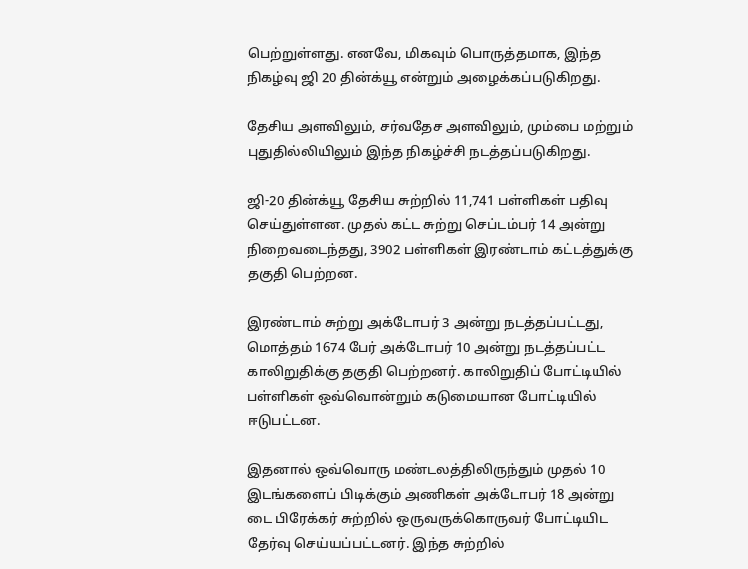பெற்றுள்ளது. எனவே, மிகவும் பொருத்தமாக, இந்த நிகழ்வு ஜி 20 தின்க்யூ என்றும் அழைக்கப்படுகிறது.

தேசிய அளவிலும், சர்வதேச அளவிலும், மும்பை மற்றும் புதுதில்லியிலும் இந்த நிகழ்ச்சி நடத்தப்படுகிறது.

ஜி-20 தின்க்யூ தேசிய சுற்றில் 11,741 பள்ளிகள் பதிவு செய்துள்ளன. முதல் கட்ட சுற்று செப்டம்பர் 14 அன்று நிறைவடைந்தது, 3902 பள்ளிகள் இரண்டாம் கட்டத்துக்கு தகுதி பெற்றன.

இரண்டாம் சுற்று அக்டோபர் 3 அன்று நடத்தப்பட்டது, மொத்தம் 1674 பேர் அக்டோபர் 10 அன்று நடத்தப்பட்ட காலிறுதிக்கு தகுதி பெற்றனர். காலிறுதிப் போட்டியில் பள்ளிகள் ஒவ்வொன்றும் கடுமையான போட்டியில் ஈடுபட்டன.

இதனால் ஒவ்வொரு மண்டலத்திலிருந்தும் முதல் 10 இடங்களைப் பிடிக்கும் அணிகள் அக்டோபர் 18 அன்று டை பிரேக்கர் சுற்றில் ஒருவருக்கொருவர் போட்டியிட தேர்வு செய்யப்பட்டனர். இந்த சுற்றில்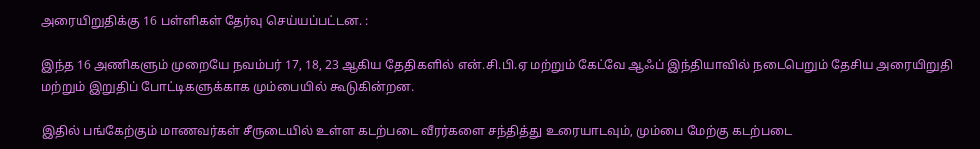அரையிறுதிக்கு 16 பள்ளிகள் தேர்வு செய்யப்பட்டன. :

இந்த 16 அணிகளும் முறையே நவம்பர் 17, 18, 23 ஆகிய தேதிகளில் என்.சி.பி.ஏ மற்றும் கேட்வே ஆஃப் இந்தியாவில் நடைபெறும் தேசிய அரையிறுதி மற்றும் இறுதிப் போட்டிகளுக்காக மும்பையில் கூடுகின்றன.

இதில் பங்கேற்கும் மாணவர்கள் சீருடையில் உள்ள கடற்படை வீரர்களை சந்தித்து உரையாடவும், மும்பை மேற்கு கடற்படை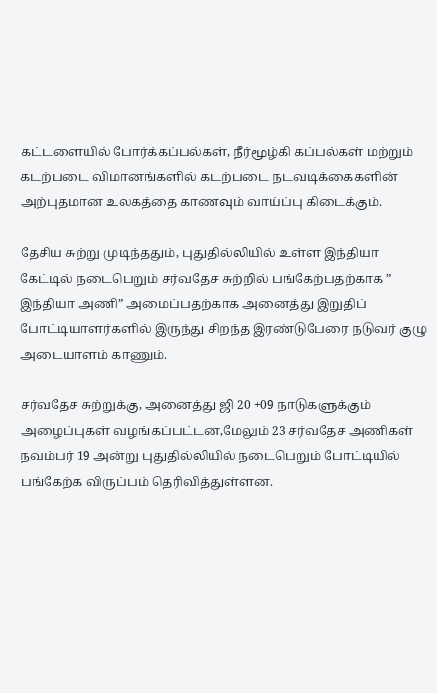கட்டளையில் போர்க்கப்பல்கள், நீர்மூழ்கி கப்பல்கள் மற்றும் கடற்படை விமானங்களில் கடற்படை நடவடிக்கைகளின் அற்புதமான உலகத்தை காணவும் வாய்ப்பு கிடைக்கும்.

தேசிய சுற்று முடிந்ததும், புதுதில்லியில் உள்ள இந்தியா கேட்டில் நடைபெறும் சர்வதேச சுற்றில் பங்கேற்பதற்காக ” இந்தியா அணி” அமைப்பதற்காக அனைத்து இறுதிப் போட்டியாளர்களில் இருந்து சிறந்த இரண்டுபேரை நடுவர் குழு அடையாளம் காணும்.

சர்வதேச சுற்றுக்கு, அனைத்து ஜி 20 +09 நாடுகளுக்கும் அழைப்புகள் வழங்கப்பட்டன,மேலும் 23 சர்வதேச அணிகள் நவம்பர் 19 அன்று புதுதில்லியில் நடைபெறும் போட்டியில் பங்கேற்க விருப்பம் தெரிவித்துள்ளன.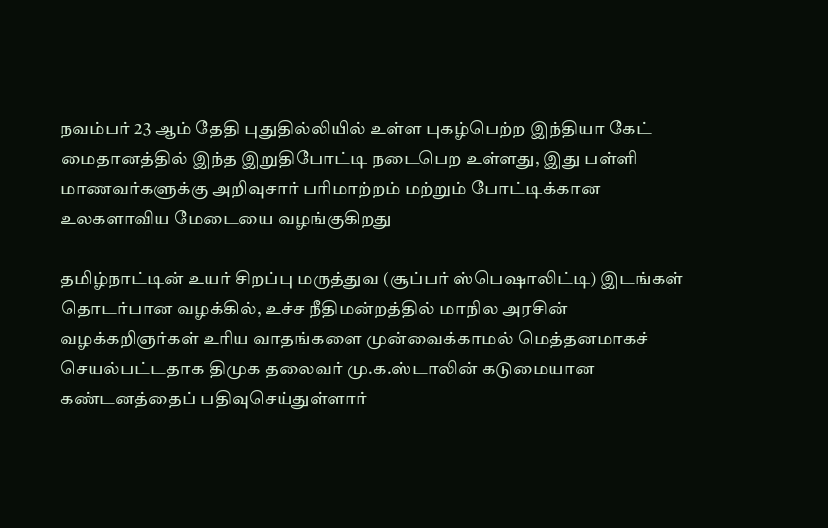நவம்பர் 23 ஆம் தேதி புதுதில்லியில் உள்ள புகழ்பெற்ற இந்தியா கேட் மைதானத்தில் இந்த இறுதிபோட்டி நடைபெற உள்ளது, இது பள்ளி மாணவர்களுக்கு அறிவுசார் பரிமாற்றம் மற்றும் போட்டிக்கான உலகளாவிய மேடையை வழங்குகிறது

தமிழ்நாட்டின் உயர் சிறப்பு மருத்துவ (சூப்பர் ஸ்பெஷாலிட்டி) இடங்கள் தொடர்பான வழக்கில், உச்ச நீதிமன்றத்தில் மாநில அரசின் வழக்கறிஞர்கள் உரிய வாதங்களை முன்வைக்காமல் மெத்தனமாகச் செயல்பட்டதாக திமுக தலைவர் மு.க.ஸ்டாலின் கடுமையான கண்டனத்தைப் பதிவுசெய்துள்ளார்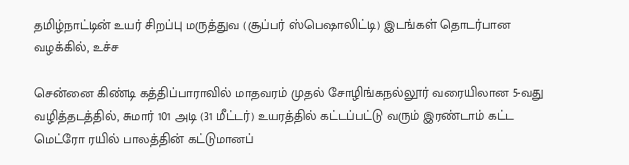தமிழ்நாட்டின் உயர் சிறப்பு மருத்துவ (சூப்பர் ஸ்பெஷாலிட்டி) இடங்கள் தொடர்பான வழக்கில், உச்ச

சென்னை கிண்டி கத்திப்பாராவில் மாதவரம் முதல் சோழிங்கநல்லூர் வரையிலான 5-வது வழித்தடத்தில், சுமார் 101 அடி (31 மீட்டர்) உயரத்தில் கட்டப்பட்டு வரும் இரண்டாம் கட்ட மெட்ரோ ரயில் பாலத்தின் கட்டுமானப்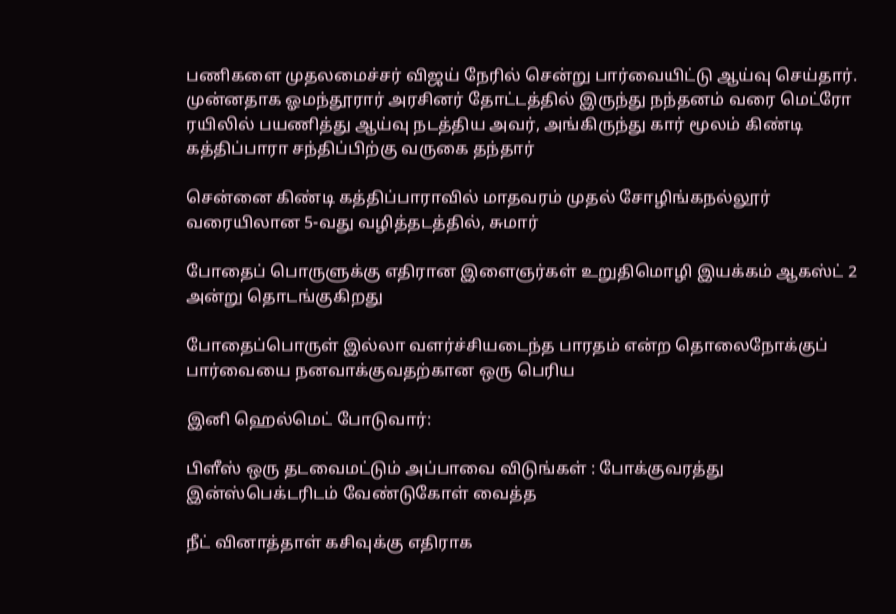பணிகளை முதலமைச்சர் விஜய் நேரில் சென்று பார்வையிட்டு ஆய்வு செய்தார். முன்னதாக ஓமந்தூரார் அரசினர் தோட்டத்தில் இருந்து நந்தனம் வரை மெட்ரோ ரயிலில் பயணித்து ஆய்வு நடத்திய அவர், அங்கிருந்து கார் மூலம் கிண்டி கத்திப்பாரா சந்திப்பிற்கு வருகை தந்தார்

சென்னை கிண்டி கத்திப்பாராவில் மாதவரம் முதல் சோழிங்கநல்லூர் வரையிலான 5-வது வழித்தடத்தில், சுமார்

போதைப் பொருளுக்கு எதிரான இளைஞர்கள் உறுதிமொழி இயக்கம் ஆகஸ்ட் 2 அன்று தொடங்குகிறது

போதைப்பொருள் இல்லா வளர்ச்சியடைந்த பாரதம் என்ற தொலைநோக்குப் பார்வையை நனவாக்குவதற்கான ஒரு பெரிய

இனி ஹெல்மெட் போடுவார்:

பிளீஸ் ஒரு தடவைமட்டும் அப்பாவை விடுங்கள் : போக்குவரத்து இன்ஸ்பெக்டரிடம் வேண்டுகோள் வைத்த

நீட் வினாத்தாள் கசிவுக்கு எதிராக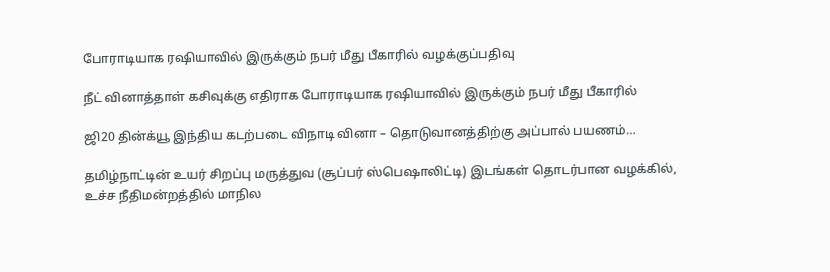போராடியாக ரஷியாவில் இருக்கும் நபர் மீது பீகாரில் வழக்குப்பதிவு

நீட் வினாத்தாள் கசிவுக்கு எதிராக போராடியாக ரஷியாவில் இருக்கும் நபர் மீது பீகாரில்

ஜி20 தின்க்யூ இந்திய கடற்படை விநாடி வினா – தொடுவானத்திற்கு அப்பால் பயணம்…

தமிழ்நாட்டின் உயர் சிறப்பு மருத்துவ (சூப்பர் ஸ்பெஷாலிட்டி) இடங்கள் தொடர்பான வழக்கில், உச்ச நீதிமன்றத்தில் மாநில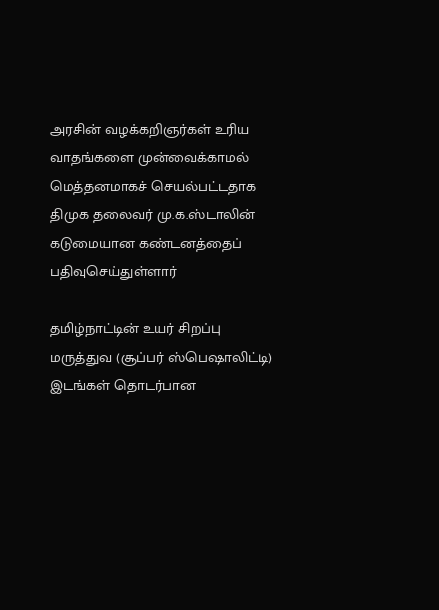அரசின் வழக்கறிஞர்கள் உரிய வாதங்களை முன்வைக்காமல் மெத்தனமாகச் செயல்பட்டதாக திமுக தலைவர் மு.க.ஸ்டாலின் கடுமையான கண்டனத்தைப் பதிவுசெய்துள்ளார்

தமிழ்நாட்டின் உயர் சிறப்பு மருத்துவ (சூப்பர் ஸ்பெஷாலிட்டி) இடங்கள் தொடர்பான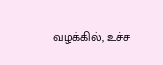வழக்கில், உச்ச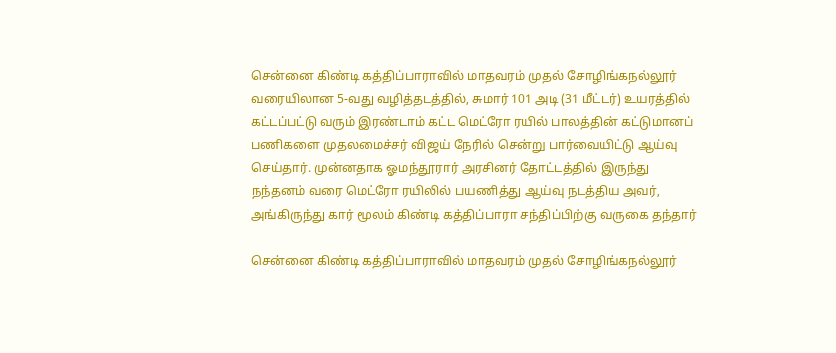சென்னை கிண்டி கத்திப்பாராவில் மாதவரம் முதல் சோழிங்கநல்லூர் வரையிலான 5-வது வழித்தடத்தில், சுமார் 101 அடி (31 மீட்டர்) உயரத்தில் கட்டப்பட்டு வரும் இரண்டாம் கட்ட மெட்ரோ ரயில் பாலத்தின் கட்டுமானப் பணிகளை முதலமைச்சர் விஜய் நேரில் சென்று பார்வையிட்டு ஆய்வு செய்தார். முன்னதாக ஓமந்தூரார் அரசினர் தோட்டத்தில் இருந்து நந்தனம் வரை மெட்ரோ ரயிலில் பயணித்து ஆய்வு நடத்திய அவர், அங்கிருந்து கார் மூலம் கிண்டி கத்திப்பாரா சந்திப்பிற்கு வருகை தந்தார்

சென்னை கிண்டி கத்திப்பாராவில் மாதவரம் முதல் சோழிங்கநல்லூர்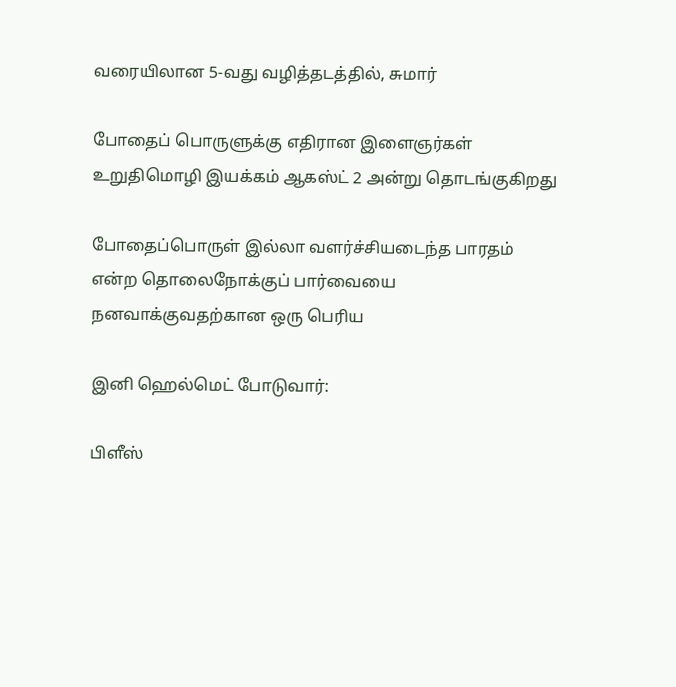வரையிலான 5-வது வழித்தடத்தில், சுமார்

போதைப் பொருளுக்கு எதிரான இளைஞர்கள் உறுதிமொழி இயக்கம் ஆகஸ்ட் 2 அன்று தொடங்குகிறது

போதைப்பொருள் இல்லா வளர்ச்சியடைந்த பாரதம் என்ற தொலைநோக்குப் பார்வையை நனவாக்குவதற்கான ஒரு பெரிய

இனி ஹெல்மெட் போடுவார்:

பிளீஸ்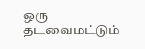ஒரு தடவைமட்டும்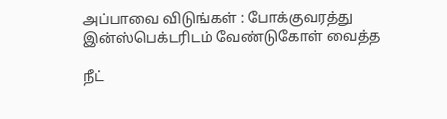அப்பாவை விடுங்கள் : போக்குவரத்து இன்ஸ்பெக்டரிடம் வேண்டுகோள் வைத்த

நீட்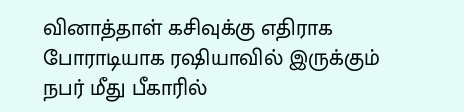வினாத்தாள் கசிவுக்கு எதிராக போராடியாக ரஷியாவில் இருக்கும் நபர் மீது பீகாரில்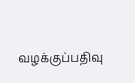வழக்குப்பதிவு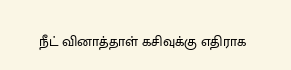நீட் வினாத்தாள் கசிவுக்கு எதிராக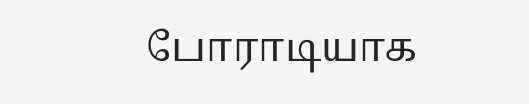போராடியாக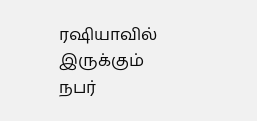ரஷியாவில் இருக்கும் நபர்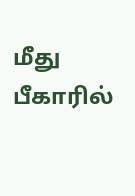மீது பீகாரில்